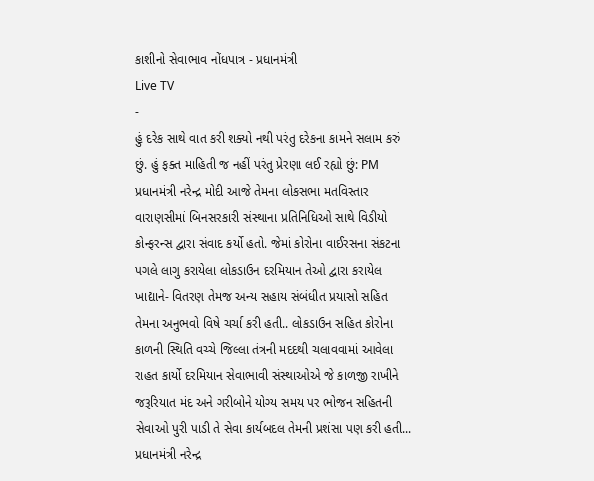કાશીનો સેવાભાવ નોંધપાત્ર - પ્રધાનમંત્રી
Live TV
-
હું દરેક સાથે વાત કરી શક્યો નથી પરંતુ દરેકના કામને સલામ કરું છું. હું ફક્ત માહિતી જ નહીં પરંતુ પ્રેરણા લઈ રહ્યો છું: PM
પ્રધાનમંત્રી નરેન્દ્ર મોદી આજે તેમના લોકસભા મતવિસ્તાર વારાણસીમાં બિનસરકારી સંસ્થાના પ્રતિનિધિઓ સાથે વિડીયો કોન્ફરન્સ દ્વારા સંવાદ કર્યો હતો. જેમાં કોરોના વાઈરસના સંકટના પગલે લાગુ કરાયેલા લોકડાઉન દરમિયાન તેઓ દ્વારા કરાયેલ ખાદ્યાને- વિતરણ તેમજ અન્ય સહાય સંબંધીત પ્રયાસો સહિત તેમના અનુભવો વિષે ચર્ચા કરી હતી.. લોકડાઉન સહિત કોરોના કાળની સ્થિતિ વચ્ચે જિલ્લા તંત્રની મદદથી ચલાવવામાં આવેલા રાહત કાર્યો દરમિયાન સેવાભાવી સંસ્થાઓએ જે કાળજી રાખીને જરૂરિયાત મંદ અને ગરીબોને યોગ્ય સમય પર ભોજન સહિતની સેવાઓ પુરી પાડી તે સેવા કાર્યબદલ તેમની પ્રશંસા પણ કરી હતી... પ્રધાનમંત્રી નરેન્દ્ર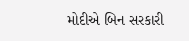મોદીએ બિન સરકારી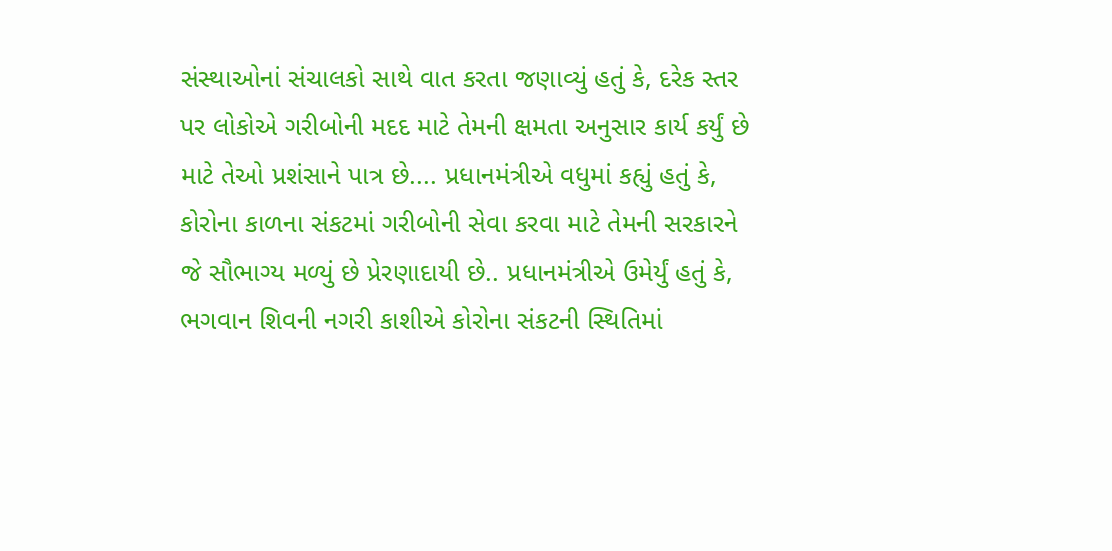સંસ્થાઓનાં સંચાલકો સાથે વાત કરતા જણાવ્યું હતું કે, દરેક સ્તર પર લોકોએ ગરીબોની મદદ માટે તેમની ક્ષમતા અનુસાર કાર્ય કર્યું છે માટે તેઓ પ્રશંસાને પાત્ર છે.... પ્રધાનમંત્રીએ વધુમાં કહ્યું હતું કે, કોરોના કાળના સંકટમાં ગરીબોની સેવા કરવા માટે તેમની સરકારને જે સૌભાગ્ય મળ્યું છે પ્રેરણાદાયી છે.. પ્રધાનમંત્રીએ ઉમેર્યું હતું કે, ભગવાન શિવની નગરી કાશીએ કોરોના સંકટની સ્થિતિમાં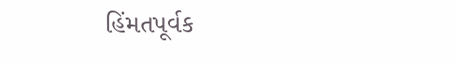હિંમતપૂર્વક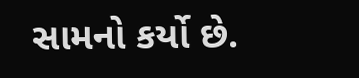સામનો કર્યો છે.